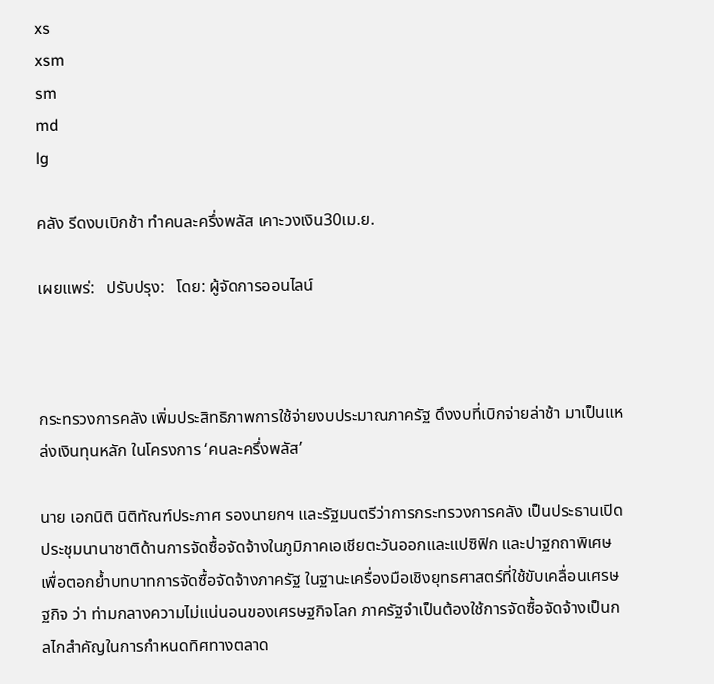xs
xsm
sm
md
lg

คลัง รีดงบเบิกช้า ทำคนละครึ่งพลัส เคาะวงเงิน30เม.ย.

เผยแพร่:   ปรับปรุง:   โดย: ผู้จัดการออนไลน์



กระทรวงการคลัง เพิ่มประสิทธิภาพการใช้จ่ายงบประมาณภาครัฐ ดึงงบที่เบิกจ่ายล่าช้า มาเป็นแหล่งเงินทุนหลัก ในโครงการ ‘คนละครึ่งพลัส’

นาย เอกนิติ นิติทัณฑ์ประภาศ รองนายกฯ และรัฐมนตรีว่าการกระทรวงการคลัง เป็นประธานเปิดประชุมนานาชาติด้านการจัดซื้อจัดจ้างในภูมิภาคเอเชียตะวันออกและแปซิฟิก และปาฐกถาพิเศษ เพื่อตอกย้ำบทบาทการจัดซื้อจัดจ้างภาครัฐ ในฐานะเครื่องมือเชิงยุทธศาสตร์ที่ใช้ขับเคลื่อนเศรษฐกิจ ว่า ท่ามกลางความไม่แน่นอนของเศรษฐกิจโลก ภาครัฐจำเป็นต้องใช้การจัดซื้อจัดจ้างเป็นกลไกสำคัญในการกำหนดทิศทางตลาด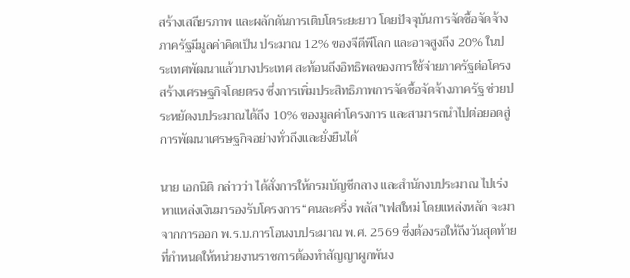สร้างเสถียรภาพ และผลักดันการเติบโตระยะยาว โดยปัจจุบันการจัดซื้อจัดจ้างภาครัฐมีมูลค่าคิดเป็น ประมาณ 12% ของจีดีพีโลก และอาจสูงถึง 20% ในประเทศพัฒนาแล้วบางประเทศ สะท้อนถึงอิทธิพลของการใช้จ่ายภาครัฐต่อโครงสร้างเศรษฐกิจโดยตรง ซึ่งการเพิ่มประสิทธิภาพการจัดซื้อจัดจ้างภาครัฐ ช่วยประหยัดงบประมาณได้ถึง 10% ของมูลค่าโครงการ และสามารถนำไปต่อยอดสู่การพัฒนาเศรษฐกิจอย่างทั่วถึงและยั่งยืนได้

นาย เอกนิติ กล่าวว่า ได้สั่งการให้กรมบัญชีกลาง และสำนักงบประมาณ ไปเร่งหาแหล่งเงินมารองรับโครงการ“คนละครึ่ง พลัส”เฟสใหม่ โดยแหล่งหลัก จะมาจากการออก พ.ร.บ.การโอนงบประมาณ พ.ศ. 2569 ซึ่งต้องรอให้ถึงวันสุดท้ายที่กำหนดให้หน่วยงานราชการต้องทำสัญญาผูกพันง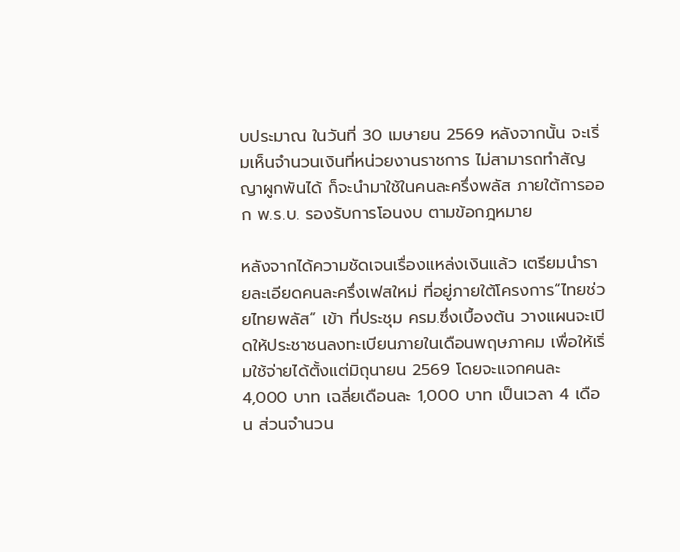บประมาณ ในวันที่ 30 เมษายน 2569 หลังจากนั้น จะเริ่มเห็นจำนวนเงินที่หน่วยงานราชการ ไม่สามารถทำสัญญาผูกพันได้ ก็จะนำมาใช้ในคนละครึ่งพลัส ภายใต้การออก พ.ร.บ. รองรับการโอนงบ ตามข้อกฎหมาย

หลังจากได้ความชัดเจนเรื่องแหล่งเงินแล้ว เตรียมนำรายละเอียดคนละครึ่งเฟสใหม่ ที่อยู่ภายใต้โครงการ“ไทยช่วยไทยพลัส” เข้า ที่ประชุม ครม.ซึ่งเบื้องต้น วางแผนจะเปิดให้ประชาชนลงทะเบียนภายในเดือนพฤษภาคม เพื่อให้เริ่มใช้จ่ายได้ตั้งแต่มิถุนายน 2569 โดยจะแจกคนละ 4,000 บาท เฉลี่ยเดือนละ 1,000 บาท เป็นเวลา 4 เดือน ส่วนจำนวน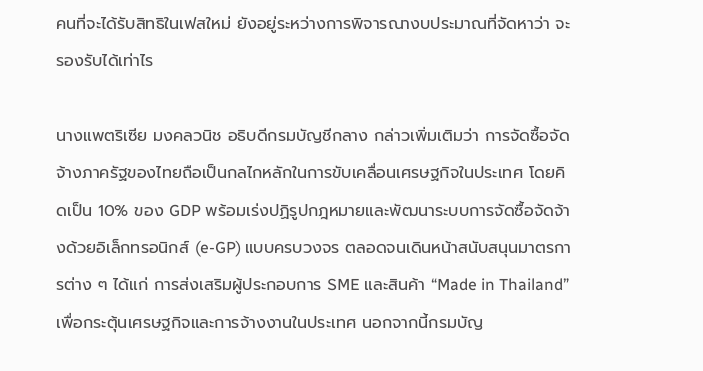คนที่จะได้รับสิทธิในเฟสใหม่ ยังอยู่ระหว่างการพิจารณางบประมาณที่จัดหาว่า จะรองรับได้เท่าไร

นางแพตริเซีย มงคลวนิช อธิบดีกรมบัญชีกลาง กล่าวเพิ่มเติมว่า การจัดซื้อจัดจ้างภาครัฐของไทยถือเป็นกลไกหลักในการขับเคลื่อนเศรษฐกิจในประเทศ โดยคิดเป็น 10% ของ GDP พร้อมเร่งปฏิรูปกฎหมายและพัฒนาระบบการจัดซื้อจัดจ้างด้วยอิเล็กทรอนิกส์ (e-GP) แบบครบวงจร ตลอดจนเดินหน้าสนับสนุนมาตรการต่าง ๆ ได้แก่ การส่งเสริมผู้ประกอบการ SME และสินค้า “Made in Thailand” เพื่อกระตุ้นเศรษฐกิจและการจ้างงานในประเทศ นอกจากนี้กรมบัญ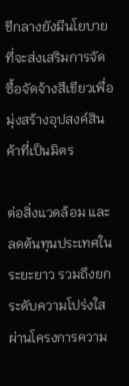ชีกลางยังมีนโยบายที่จะส่งเสริมการจัดซื้อจัดจ้างสีเขียวเพื่อมุ่งสร้างอุปสงค์สินค้าที่เป็นมิตร

ต่อสิ่งแวดล้อม และลดต้นทุนประเทศในระยะยาว รวมถึงยกระดับความโปร่งใสผ่านโครงการความ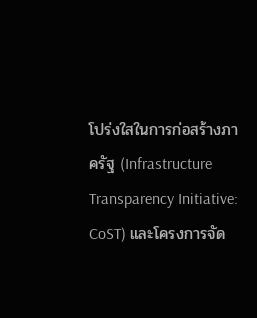โปร่งใสในการก่อสร้างภาครัฐ (Infrastructure Transparency Initiative: CoST) และโครงการจัด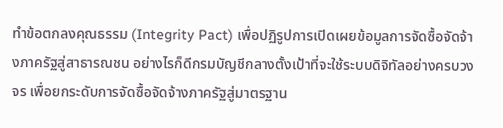ทำข้อตกลงคุณธรรม (Integrity Pact) เพื่อปฏิรูปการเปิดเผยข้อมูลการจัดซื้อจัดจ้างภาครัฐสู่สาธารณชน อย่างไรก็ดีกรมบัญชีกลางตั้งเป้าที่จะใช้ระบบดิจิทัลอย่างครบวงจร เพื่อยกระดับการจัดซื้อจัดจ้างภาครัฐสู่มาตรฐาน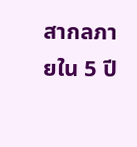สากลภายใน 5 ปี